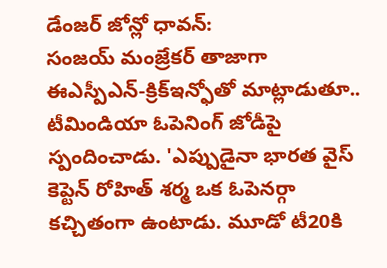డేంజర్ జోన్లో ధావన్:
సంజయ్ మంజ్రేకర్ తాజాగా ఈఎస్పీఎన్-క్రిక్ఇన్ఫోతో మాట్లాడుతూ.. టీమిండియా ఓపెనింగ్ జోడీపై స్పందించాడు. 'ఎప్పుడైనా భారత వైస్ కెప్టెన్ రోహిత్ శర్మ ఒక ఓపెనర్గా కచ్చితంగా ఉంటాడు. మూడో టీ20కి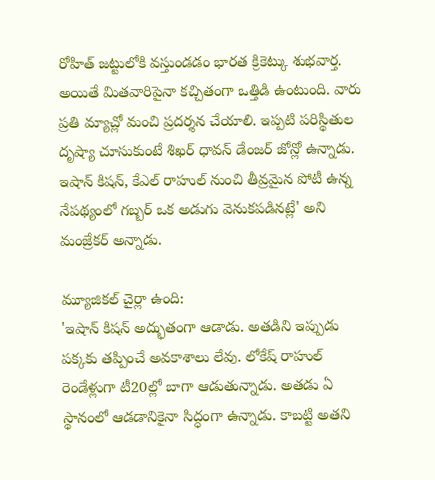రోహిత్ జట్టులోకి వస్తుండడం భారత క్రికెట్కు శుభవార్త. అయితే మితవారిపైనా కచ్చితంగా ఒత్తిడి ఉంటుంది. వారు ప్రతి మ్యాచ్లో మంచి ప్రదర్శన చేయాలి. ఇప్పటి పరిస్థితుల దృష్యా చూసుకుంటే శిఖర్ ధావన్ డేంజర్ జోన్లో ఉన్నాడు. ఇషాన్ కిషన్, కేఎల్ రాహుల్ నుంచి తీవ్రమైన పోటీ ఉన్న నేపథ్యంలో గబ్బర్ ఒక అడుగు వెనుకపడినట్లే' అని మంజ్రేకర్ అన్నాడు.

మ్యూజికల్ చైర్లా ఉంది:
'ఇషాన్ కిషన్ అద్భుతంగా ఆడాడు. అతడిని ఇప్పుడు పక్కకు తప్పించే అవకాశాలు లేవు. లోకేష్ రాహుల్ రెండేళ్లుగా టీ20ల్లో బాగా ఆడుతున్నాడు. అతడు ఏ స్థానంలో ఆడడానికైనా సిద్ధంగా ఉన్నాడు. కాబట్టి అతని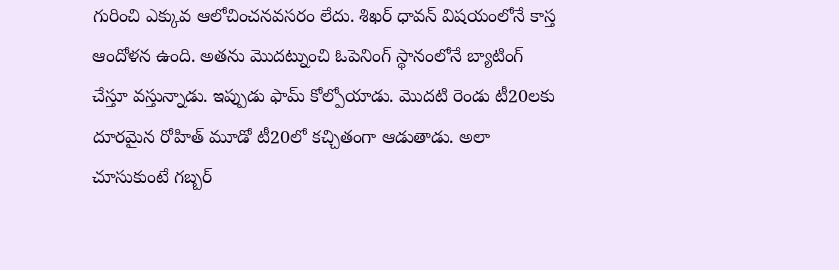గురించి ఎక్కువ ఆలోచించనవసరం లేదు. శిఖర్ ధావన్ విషయంలోనే కాస్త ఆందోళన ఉంది. అతను మొదట్నుంచి ఓపెనింగ్ స్థానంలోనే బ్యాటింగ్ చేస్తూ వస్తున్నాడు. ఇప్పుడు ఫామ్ కోల్పోయాడు. మొదటి రెండు టీ20లకు దూరమైన రోహిత్ మూడో టీ20లో కచ్చితంగా ఆడుతాడు. అలా చూసుకుంటే గబ్బర్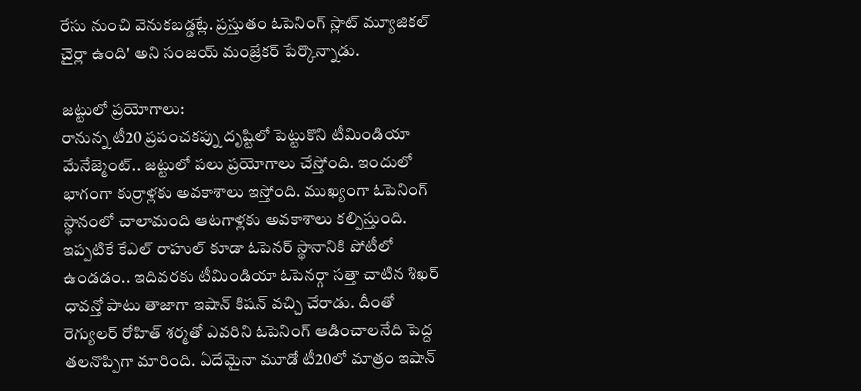రేసు నుంచి వెనుకబడ్డట్లే. ప్రస్తుతం ఓపెనింగ్ స్లాట్ మ్యూజికల్ చైర్లా ఉంది' అని సంజయ్ మంజ్రేకర్ పేర్కొన్నాడు.

జట్టులో ప్రయోగాలు:
రానున్న టీ20 ప్రపంచకప్ను దృష్టిలో పెట్టుకొని టీమిండియా మేనేజ్మెంట్.. జట్టులో పలు ప్రయోగాలు చేస్తోంది. ఇందులో భాగంగా కుర్రాళ్లకు అవకాశాలు ఇస్తోంది. ముఖ్యంగా ఓపెనింగ్ స్థానంలో చాలామంది ఆటగాళ్లకు అవకాశాలు కల్పిస్తుంది. ఇప్పటికే కేఎల్ రాహుల్ కూడా ఓపెనర్ స్థానానికి పోటీలో ఉండడం.. ఇదివరకు టీమిండియా ఓపెనర్గా సత్తా చాటిన శిఖర్ ధావన్తో పాటు తాజాగా ఇషాన్ కిషన్ వచ్చి చేరాడు. దీంతో రెగ్యులర్ రోహిత్ శర్మతో ఎవరిని ఓపెనింగ్ ఆడించాలనేది పెద్ద తలనొప్పిగా మారింది. ఏదేమైనా మూడో టీ20లో మాత్రం ఇషాన్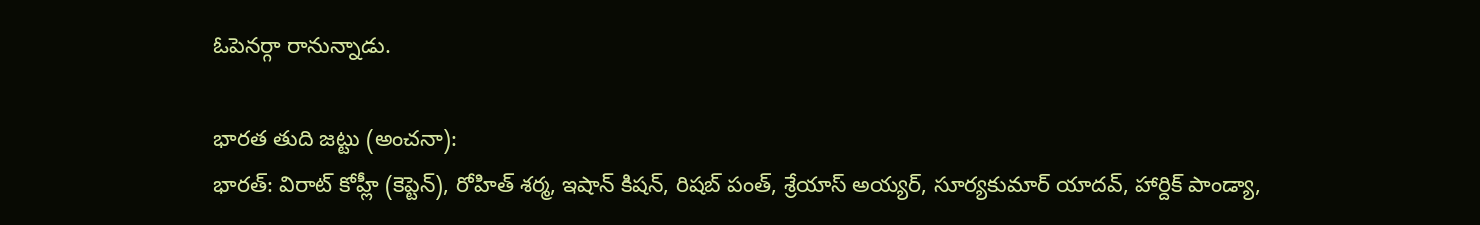ఓపెనర్గా రానున్నాడు.

భారత తుది జట్టు (అంచనా):
భారత్: విరాట్ కోహ్లీ (కెప్టెన్), రోహిత్ శర్మ, ఇషాన్ కిషన్, రిషబ్ పంత్, శ్రేయాస్ అయ్యర్, సూర్యకుమార్ యాదవ్, హార్దిక్ పాండ్యా,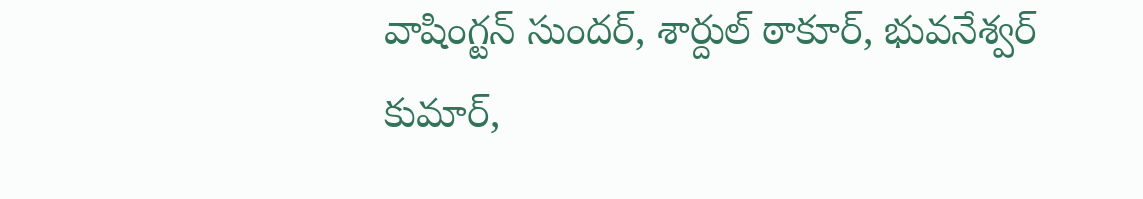వాషింగ్టన్ సుందర్, శార్దుల్ ఠాకూర్, భువనేశ్వర్ కుమార్,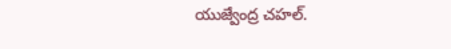యుజ్వేంద్ర చహల్.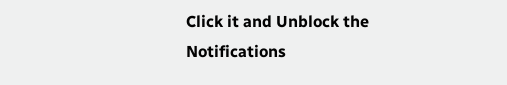Click it and Unblock the Notifications